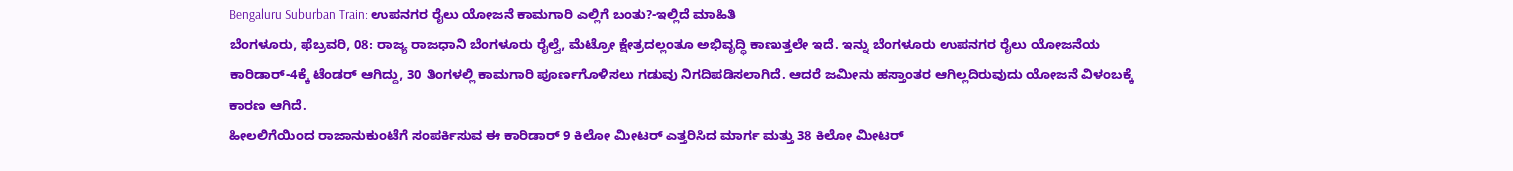Bengaluru Suburban Train: ಉಪನಗರ ರೈಲು ಯೋಜನೆ ಕಾಮಗಾರಿ ಎಲ್ಲಿಗೆ ಬಂತು?-ಇಲ್ಲಿದೆ ಮಾಹಿತಿ
ಬೆಂಗಳೂರು, ಫೆಬ್ರವರಿ, 08: ರಾಜ್ಯ ರಾಜಧಾನಿ ಬೆಂಗಳೂರು ರೈಲ್ವೆ, ಮೆಟ್ರೋ ಕ್ಷೇತ್ರದಲ್ಲಂತೂ ಅಭಿವೃದ್ಧಿ ಕಾಣುತ್ತಲೇ ಇದೆ. ಇನ್ನು ಬೆಂಗಳೂರು ಉಪನಗರ ರೈಲು ಯೋಜನೆಯ ಕಾರಿಡಾರ್-4ಕ್ಕೆ ಟೆಂಡರ್ ಆಗಿದ್ದು, 30 ತಿಂಗಳಲ್ಲಿ ಕಾಮಗಾರಿ ಪೂರ್ಣಗೊಳಿಸಲು ಗಡುವು ನಿಗದಿಪಡಿಸಲಾಗಿದೆ. ಆದರೆ ಜಮೀನು ಹಸ್ತಾಂತರ ಆಗಿಲ್ಲದಿರುವುದು ಯೋಜನೆ ವಿಳಂಬಕ್ಕೆ ಕಾರಣ ಆಗಿದೆ.
ಹೀಲಲಿಗೆಯಿಂದ ರಾಜಾನುಕುಂಟೆಗೆ ಸಂಪರ್ಕಿಸುವ ಈ ಕಾರಿಡಾರ್ 9 ಕಿಲೋ ಮೀಟರ್ ಎತ್ತರಿಸಿದ ಮಾರ್ಗ ಮತ್ತು 38 ಕಿಲೋ ಮೀಟರ್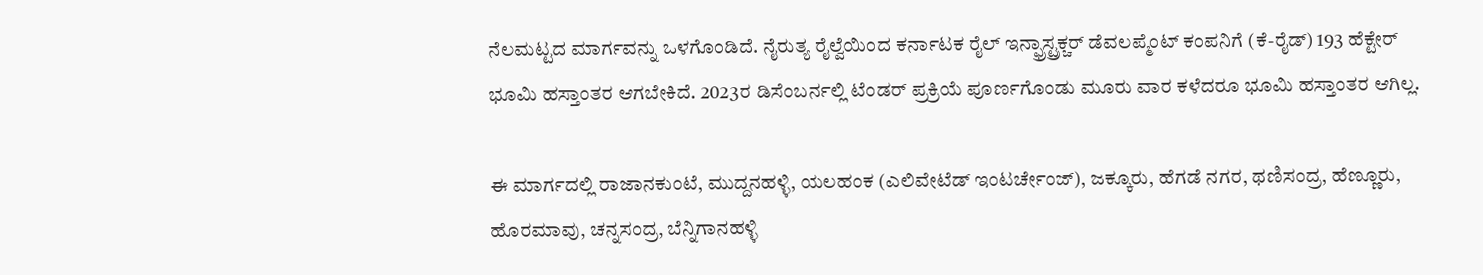ನೆಲಮಟ್ಟದ ಮಾರ್ಗವನ್ನು ಒಳಗೊಂಡಿದೆ. ನೈರುತ್ಯ ರೈಲ್ವೆಯಿಂದ ಕರ್ನಾಟಕ ರೈಲ್ ಇನ್ಫ್ರಾಸ್ಟ್ರಕ್ಚರ್ ಡೆವಲಪ್ಮೆಂಟ್ ಕಂಪನಿಗೆ (ಕೆ-ರೈಡ್) 193 ಹೆಕ್ಟೇರ್ ಭೂಮಿ ಹಸ್ತಾಂತರ ಆಗಬೇಕಿದೆ. 2023ರ ಡಿಸೆಂಬರ್ನಲ್ಲಿ ಟೆಂಡರ್ ಪ್ರಕ್ರಿಯೆ ಪೂರ್ಣಗೊಂಡು ಮೂರು ವಾರ ಕಳೆದರೂ ಭೂಮಿ ಹಸ್ತಾಂತರ ಆಗಿಲ್ಲ.

ಈ ಮಾರ್ಗದಲ್ಲಿ ರಾಜಾನಕುಂಟೆ, ಮುದ್ದನಹಳ್ಳಿ, ಯಲಹಂಕ (ಎಲಿವೇಟೆಡ್ ಇಂಟರ್ಚೇಂಜ್), ಜಕ್ಕೂರು, ಹೆಗಡೆ ನಗರ, ಥಣಿಸಂದ್ರ, ಹೆಣ್ಣೂರು, ಹೊರಮಾವು, ಚನ್ನಸಂದ್ರ, ಬೆನ್ನಿಗಾನಹಳ್ಳಿ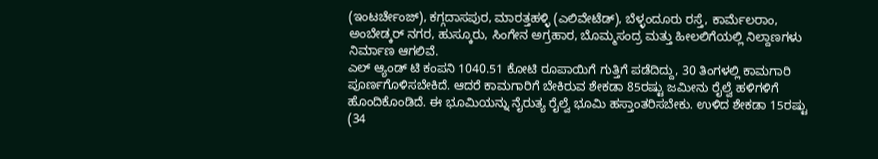(ಇಂಟರ್ಚೇಂಜ್), ಕಗ್ಗದಾಸಪುರ, ಮಾರತ್ತಹಳ್ಳಿ (ಎಲಿವೇಟೆಡ್), ಬೆಳ್ಳಂದೂರು ರಸ್ತೆ, ಕಾರ್ಮೆಲರಾಂ, ಅಂಬೇಡ್ಕರ್ ನಗರ, ಹುಸ್ಕೂರು, ಸಿಂಗೇನ ಅಗ್ರಹಾರ, ಬೊಮ್ಮಸಂದ್ರ ಮತ್ತು ಹೀಲಲಿಗೆಯಲ್ಲಿ ನಿಲ್ದಾಣಗಳು ನಿರ್ಮಾಣ ಆಗಲಿವೆ.
ಎಲ್ ಆ್ಯಂಡ್ ಟಿ ಕಂಪನಿ 1040.51 ಕೋಟಿ ರೂಪಾಯಿಗೆ ಗುತ್ತಿಗೆ ಪಡೆದಿದ್ದು, 30 ತಿಂಗಳಲ್ಲಿ ಕಾಮಗಾರಿ ಪೂರ್ಣಗೊಳಿಸಬೇಕಿದೆ. ಆದರೆ ಕಾಮಗಾರಿಗೆ ಬೇಕಿರುವ ಶೇಕಡಾ 85ರಷ್ಟು ಜಮೀನು ರೈಲ್ವೆ ಹಳಿಗಳಿಗೆ ಹೊಂದಿಕೊಂಡಿದೆ. ಈ ಭೂಮಿಯನ್ನು ನೈರುತ್ಯ ರೈಲ್ವೆ ಭೂಮಿ ಹಸ್ತಾಂತರಿಸಬೇಕು. ಉಳಿದ ಶೇಕಡಾ 15ರಷ್ಟು (34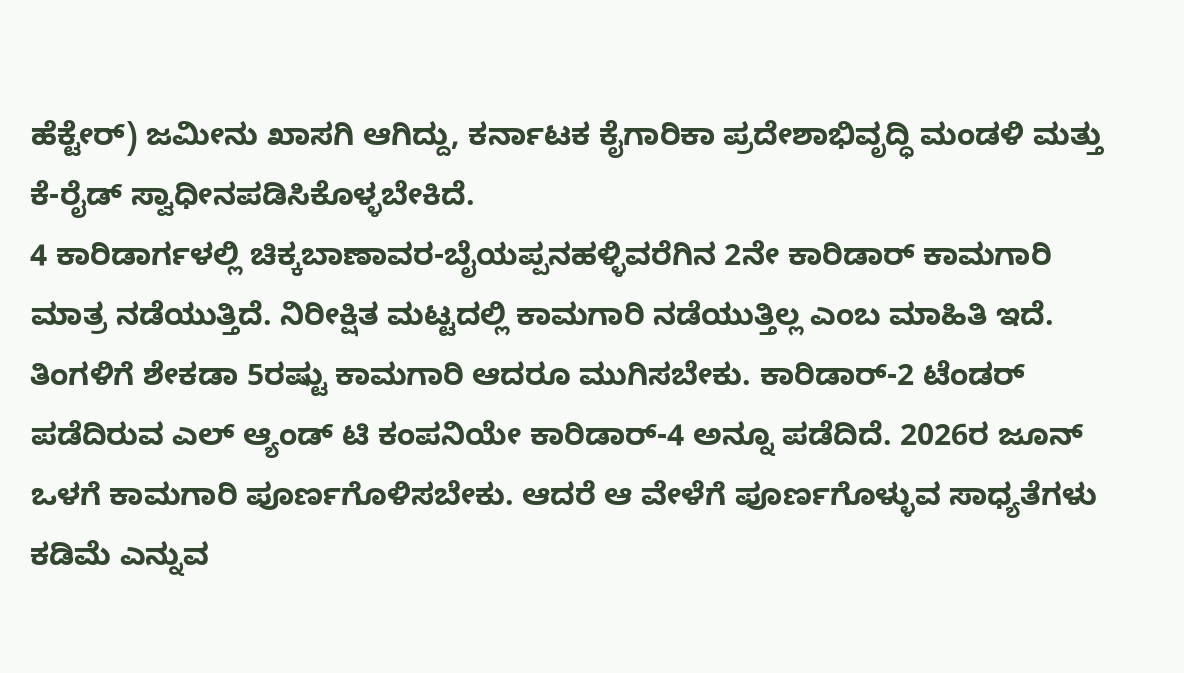ಹೆಕ್ಟೇರ್) ಜಮೀನು ಖಾಸಗಿ ಆಗಿದ್ದು, ಕರ್ನಾಟಕ ಕೈಗಾರಿಕಾ ಪ್ರದೇಶಾಭಿವೃದ್ಧಿ ಮಂಡಳಿ ಮತ್ತು ಕೆ-ರೈಡ್ ಸ್ವಾಧೀನಪಡಿಸಿಕೊಳ್ಳಬೇಕಿದೆ.
4 ಕಾರಿಡಾರ್ಗಳಲ್ಲಿ ಚಿಕ್ಕಬಾಣಾವರ-ಬೈಯಪ್ಪನಹಳ್ಳಿವರೆಗಿನ 2ನೇ ಕಾರಿಡಾರ್ ಕಾಮಗಾರಿ ಮಾತ್ರ ನಡೆಯುತ್ತಿದೆ. ನಿರೀಕ್ಷಿತ ಮಟ್ಟದಲ್ಲಿ ಕಾಮಗಾರಿ ನಡೆಯುತ್ತಿಲ್ಲ ಎಂಬ ಮಾಹಿತಿ ಇದೆ. ತಿಂಗಳಿಗೆ ಶೇಕಡಾ 5ರಷ್ಟು ಕಾಮಗಾರಿ ಆದರೂ ಮುಗಿಸಬೇಕು. ಕಾರಿಡಾರ್-2 ಟೆಂಡರ್ ಪಡೆದಿರುವ ಎಲ್ ಆ್ಯಂಡ್ ಟಿ ಕಂಪನಿಯೇ ಕಾರಿಡಾರ್-4 ಅನ್ನೂ ಪಡೆದಿದೆ. 2026ರ ಜೂನ್ ಒಳಗೆ ಕಾಮಗಾರಿ ಪೂರ್ಣಗೊಳಿಸಬೇಕು. ಆದರೆ ಆ ವೇಳೆಗೆ ಪೂರ್ಣಗೊಳ್ಳುವ ಸಾಧ್ಯತೆಗಳು ಕಡಿಮೆ ಎನ್ನುವ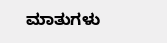ಮಾತುಗಳು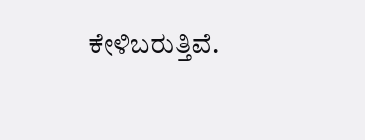ಕೇಳಿಬರುತ್ತಿವೆ.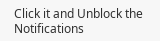Click it and Unblock the Notifications